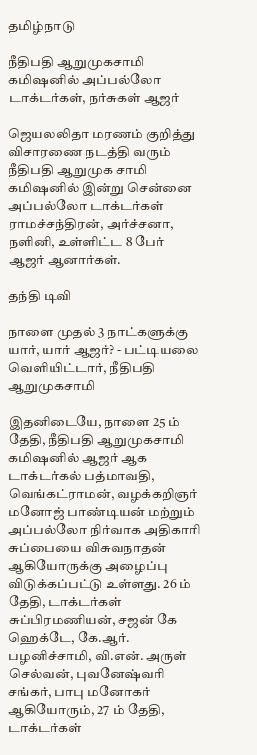தமிழ்நாடு

நீதிபதி ஆறுமுகசாமி கமிஷனில் அப்பல்லோ டாக்டர்கள், நர்சுகள் ஆஜர்

ஜெயலலிதா மரணம் குறித்து விசாரணை நடத்தி வரும் நீதிபதி ஆறுமுக சாமி கமிஷனில் இன்று சென்னை அப்பல்லோ டாக்டர்கள் ராமச்சந்திரன், அர்ச்சனா, நளினி, உள்ளிட்ட 8 பேர் ஆஜர் ஆனார்கள்.

தந்தி டிவி

நாளை முதல் 3 நாட்களுக்கு யார், யார் ஆஜர்? - பட்டியலை வெளியிட்டார், நீதிபதி ஆறுமுகசாமி

இதனிடையே, நாளை 25 ம் தேதி, நீதிபதி ஆறுமுகசாமி கமிஷனில் ஆஜர் ஆக டாக்டர்கல் பத்மாவதி, வெங்கட்ராமன், வழக்கறிஞர் மனோஜ் பாண்டியன் மற்றும் அப்பல்லோ நிர்வாக அதிகாரி சுப்பையை விசுவநாதன் ஆகியோருக்கு அழைப்பு விடுக்கப்பட்டு உள்ளது. 26 ம் தேதி, டாக்டர்கள் சுப்பிரமணியன், சஜன் கே ஹெக்டே, கே.ஆர். பழனிச்சாமி, வி.என். அருள் செல்வன், புவனேஷ்வரி சங்கர், பாபு மனோகர் ஆகியோரும், 27 ம் தேதி, டாக்டர்கள்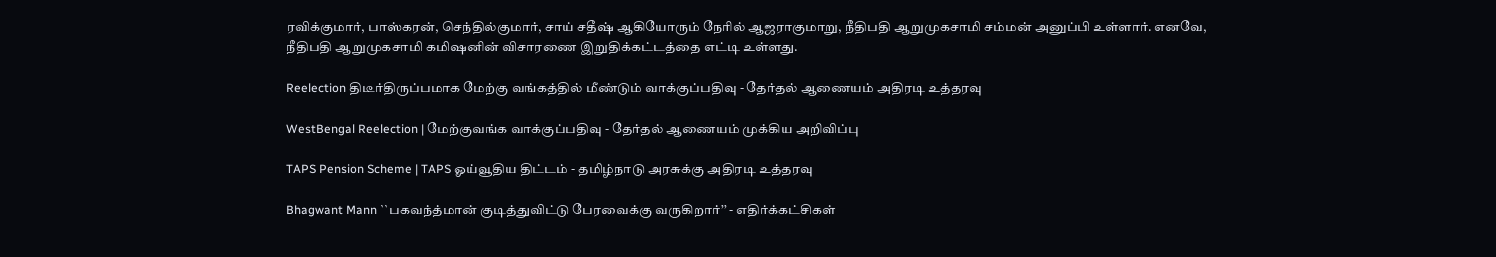ரவிக்குமார், பாஸ்கரன், செந்தில்குமார், சாய் சதீஷ் ஆகியோரும் நேரில் ஆஜராகுமாறு, நீதிபதி ஆறுமுகசாமி சம்மன் அனுப்பி உள்ளார். எனவே, நீதிபதி ஆறுமுகசாமி கமிஷனின் விசாரணை இறுதிக்கட்டத்தை எட்டி உள்ளது.

Reelection திடீர்திருப்பமாக மேற்கு வங்கத்தில் மீண்டும் வாக்குப்பதிவு - தேர்தல் ஆணையம் அதிரடி உத்தரவு

WestBengal Reelection | மேற்குவங்க வாக்குப்பதிவு - தேர்தல் ஆணையம் முக்கிய அறிவிப்பு

TAPS Pension Scheme | TAPS ஓய்வூதிய திட்டம் - தமிழ்நாடு அரசுக்கு அதிரடி உத்தரவு

Bhagwant Mann ``பகவந்த்மான் குடித்துவிட்டு பேரவைக்கு வருகிறார்’’ - எதிர்க்கட்சிகள்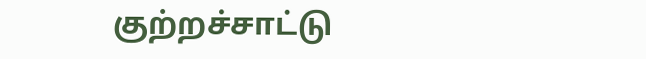குற்றச்சாட்டு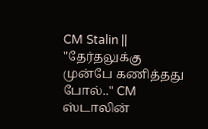CM Stalin || "தேர்தலுக்கு முன்பே கணித்தது போல்.." CM ஸ்டாலின்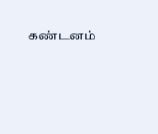கண்டனம்